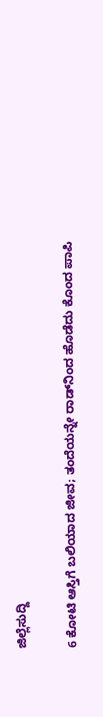ಜಿಲ್ಲೆಸುದ್ದಿ

6 ಕೋಟಿ ಆಸ್ತಿಗೆ ಬಲಿಯಾದ ಜೀವ; ತಂದೆಯನ್ನೇ ರಾಡ್‌ನಿಂದ ಹೊಡೆದು ಕೊಂದ ಪಾಪಿ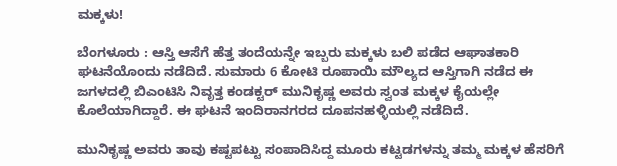ಮಕ್ಕಳು!

ಬೆಂಗಳೂರು : ಆಸ್ತಿ ಆಸೆಗೆ ಹೆತ್ತ ತಂದೆಯನ್ನೇ ಇಬ್ಬರು ಮಕ್ಕಳು ಬಲಿ ಪಡೆದ ಆಘಾತಕಾರಿ ಘಟನೆಯೊಂದು ನಡೆದಿದೆ. ಸುಮಾರು 6 ಕೋಟಿ ರೂಪಾಯಿ ಮೌಲ್ಯದ ಆಸ್ತಿಗಾಗಿ ನಡೆದ ಈ ಜಗಳದಲ್ಲಿ ಬಿಎಂಟಿಸಿ ನಿವೃತ್ತ ಕಂಡಕ್ಟರ್ ಮುನಿಕೃಷ್ಣ ಅವರು ಸ್ವಂತ ಮಕ್ಕಳ ಕೈಯಲ್ಲೇ ಕೊಲೆಯಾಗಿದ್ದಾರೆ. ಈ ಘಟನೆ ಇಂದಿರಾನಗರದ ದೂಪನಹಳ್ಳಿಯಲ್ಲಿ ನಡೆದಿದೆ.

ಮುನಿಕೃಷ್ಣ ಅವರು ತಾವು ಕಷ್ಟಪಟ್ಟು ಸಂಪಾದಿಸಿದ್ದ ಮೂರು ಕಟ್ಟಡಗಳನ್ನು ತಮ್ಮ ಮಕ್ಕಳ ಹೆಸರಿಗೆ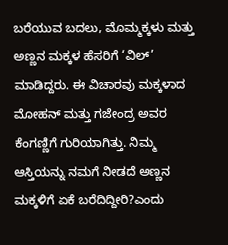ಬರೆಯುವ ಬದಲು, ಮೊಮ್ಮಕ್ಕಳು ಮತ್ತು ಅಣ್ಣನ ಮಕ್ಕಳ ಹೆಸರಿಗೆ ‘ವಿಲ್’ ಮಾಡಿದ್ದರು. ಈ ವಿಚಾರವು ಮಕ್ಕಳಾದ ಮೋಹನ್ ಮತ್ತು ಗಜೇಂದ್ರ ಅವರ ಕೆಂಗಣ್ಣಿಗೆ ಗುರಿಯಾಗಿತ್ತು. ನಿಮ್ಮ ಆಸ್ತಿಯನ್ನು ನಮಗೆ ನೀಡದೆ ಅಣ್ಣನ ಮಕ್ಕಳಿಗೆ ಏಕೆ ಬರೆದಿದ್ದೀರಿ?ಎಂದು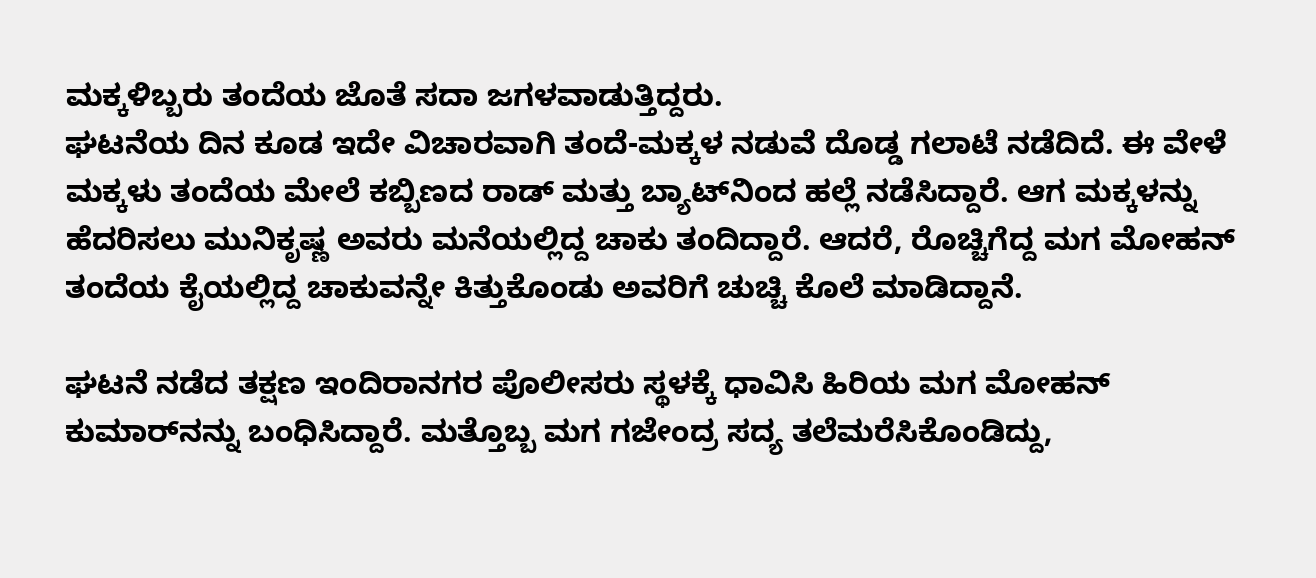ಮಕ್ಕಳಿಬ್ಬರು ತಂದೆಯ ಜೊತೆ ಸದಾ ಜಗಳವಾಡುತ್ತಿದ್ದರು.
ಘಟನೆಯ ದಿನ ಕೂಡ ಇದೇ ವಿಚಾರವಾಗಿ ತಂದೆ-ಮಕ್ಕಳ ನಡುವೆ ದೊಡ್ಡ ಗಲಾಟೆ ನಡೆದಿದೆ. ಈ ವೇಳೆ ಮಕ್ಕಳು ತಂದೆಯ ಮೇಲೆ ಕಬ್ಬಿಣದ ರಾಡ್ ಮತ್ತು ಬ್ಯಾಟ್‌ನಿಂದ ಹಲ್ಲೆ ನಡೆಸಿದ್ದಾರೆ. ಆಗ ಮಕ್ಕಳನ್ನು ಹೆದರಿಸಲು ಮುನಿಕೃಷ್ಣ ಅವರು ಮನೆಯಲ್ಲಿದ್ದ ಚಾಕು ತಂದಿದ್ದಾರೆ. ಆದರೆ, ರೊಚ್ಚಿಗೆದ್ದ ಮಗ ಮೋಹನ್ ತಂದೆಯ ಕೈಯಲ್ಲಿದ್ದ ಚಾಕುವನ್ನೇ ಕಿತ್ತುಕೊಂಡು ಅವರಿಗೆ ಚುಚ್ಚಿ ಕೊಲೆ ಮಾಡಿದ್ದಾನೆ.

ಘಟನೆ ನಡೆದ ತಕ್ಷಣ ಇಂದಿರಾನಗರ ಪೊಲೀಸರು ಸ್ಥಳಕ್ಕೆ ಧಾವಿಸಿ ಹಿರಿಯ ಮಗ ಮೋಹನ್ ಕುಮಾರ್‌ನನ್ನು ಬಂಧಿಸಿದ್ದಾರೆ. ಮತ್ತೊಬ್ಬ ಮಗ ಗಜೇಂದ್ರ ಸದ್ಯ ತಲೆಮರೆಸಿಕೊಂಡಿದ್ದು,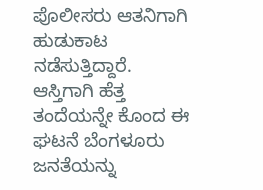ಪೊಲೀಸರು ಆತನಿಗಾಗಿ ಹುಡುಕಾಟ ನಡೆಸುತ್ತಿದ್ದಾರೆ. ಆಸ್ತಿಗಾಗಿ ಹೆತ್ತ ತಂದೆಯನ್ನೇ ಕೊಂದ ಈ ಘಟನೆ ಬೆಂಗಳೂರು ಜನತೆಯನ್ನು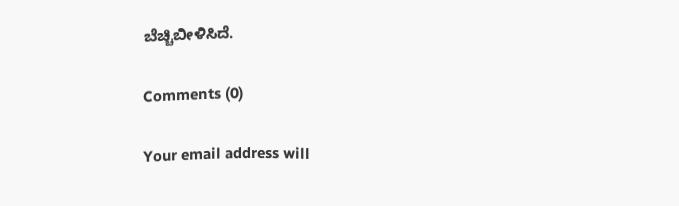ಬೆಚ್ಚಿಬೀಳಿಸಿದೆ.

Comments (0)

Your email address will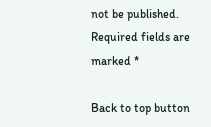not be published. Required fields are marked *

Back to top button